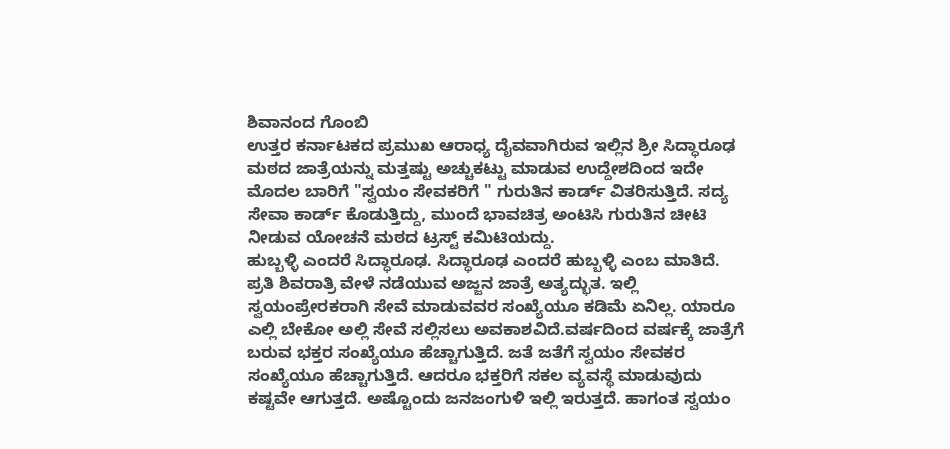ಶಿವಾನಂದ ಗೊಂಬಿ
ಉತ್ತರ ಕರ್ನಾಟಕದ ಪ್ರಮುಖ ಆರಾಧ್ಯ ದೈವವಾಗಿರುವ ಇಲ್ಲಿನ ಶ್ರೀ ಸಿದ್ಧಾರೂಢ ಮಠದ ಜಾತ್ರೆಯನ್ನು ಮತ್ತಷ್ಟು ಅಚ್ಚುಕಟ್ಟು ಮಾಡುವ ಉದ್ದೇಶದಿಂದ ಇದೇ ಮೊದಲ ಬಾರಿಗೆ "ಸ್ವಯಂ ಸೇವಕರಿಗೆ " ಗುರುತಿನ ಕಾರ್ಡ್ ವಿತರಿಸುತ್ತಿದೆ. ಸದ್ಯ ಸೇವಾ ಕಾರ್ಡ್ ಕೊಡುತ್ತಿದ್ದು, ಮುಂದೆ ಭಾವಚಿತ್ರ ಅಂಟಿಸಿ ಗುರುತಿನ ಚೀಟಿ ನೀಡುವ ಯೋಚನೆ ಮಠದ ಟ್ರಸ್ಟ್ ಕಮಿಟಿಯದ್ದು.
ಹುಬ್ಬಳ್ಳಿ ಎಂದರೆ ಸಿದ್ಧಾರೂಢ. ಸಿದ್ಧಾರೂಢ ಎಂದರೆ ಹುಬ್ಬಳ್ಳಿ ಎಂಬ ಮಾತಿದೆ. ಪ್ರತಿ ಶಿವರಾತ್ರಿ ವೇಳೆ ನಡೆಯುವ ಅಜ್ಜನ ಜಾತ್ರೆ ಅತ್ಯದ್ಭುತ. ಇಲ್ಲಿ ಸ್ವಯಂಪ್ರೇರಕರಾಗಿ ಸೇವೆ ಮಾಡುವವರ ಸಂಖ್ಯೆಯೂ ಕಡಿಮೆ ಏನಿಲ್ಲ. ಯಾರೂ ಎಲ್ಲಿ ಬೇಕೋ ಅಲ್ಲಿ ಸೇವೆ ಸಲ್ಲಿಸಲು ಅವಕಾಶವಿದೆ.ವರ್ಷದಿಂದ ವರ್ಷಕ್ಕೆ ಜಾತ್ರೆಗೆ ಬರುವ ಭಕ್ತರ ಸಂಖ್ಯೆಯೂ ಹೆಚ್ಚಾಗುತ್ತಿದೆ. ಜತೆ ಜತೆಗೆ ಸ್ವಯಂ ಸೇವಕರ ಸಂಖ್ಯೆಯೂ ಹೆಚ್ಚಾಗುತ್ತಿದೆ. ಆದರೂ ಭಕ್ತರಿಗೆ ಸಕಲ ವ್ಯವಸ್ಥೆ ಮಾಡುವುದು ಕಷ್ಟವೇ ಆಗುತ್ತದೆ. ಅಷ್ಟೊಂದು ಜನಜಂಗುಳಿ ಇಲ್ಲಿ ಇರುತ್ತದೆ. ಹಾಗಂತ ಸ್ವಯಂ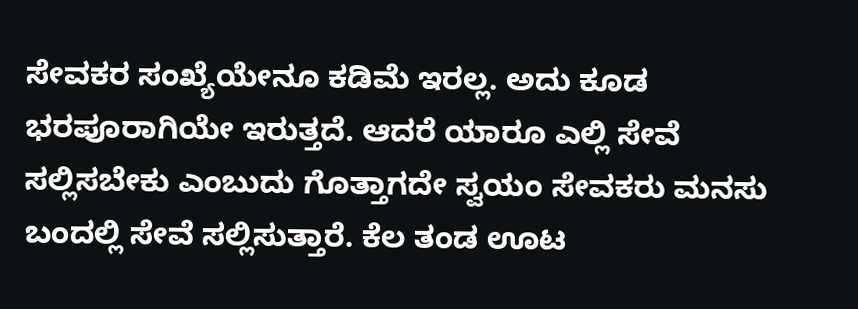ಸೇವಕರ ಸಂಖ್ಯೆಯೇನೂ ಕಡಿಮೆ ಇರಲ್ಲ. ಅದು ಕೂಡ ಭರಪೂರಾಗಿಯೇ ಇರುತ್ತದೆ. ಆದರೆ ಯಾರೂ ಎಲ್ಲಿ ಸೇವೆ ಸಲ್ಲಿಸಬೇಕು ಎಂಬುದು ಗೊತ್ತಾಗದೇ ಸ್ವಯಂ ಸೇವಕರು ಮನಸು ಬಂದಲ್ಲಿ ಸೇವೆ ಸಲ್ಲಿಸುತ್ತಾರೆ. ಕೆಲ ತಂಡ ಊಟ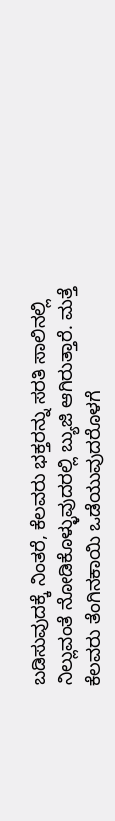ಬಡಿಸುವುದಕ್ಕೆ ನಿಂತರೆ, ಕೆಲವರು ಭಕ್ತರನ್ನು ಸರತಿ ಸಾಲಿನಲ್ಲಿ ನಿಲ್ಲುವಂತೆ ನೋಡಿಕೊಳ್ಳುವುದರಲ್ಲಿ ಬ್ಯುಜಿ ಆಗಿರುತ್ತಾರೆ. ಮತ್ತೆ ಕೆಲವರು ತೆಂಗಿನಕಾಯಿ ಒಡೆಯುವುದರೊಳಗೆ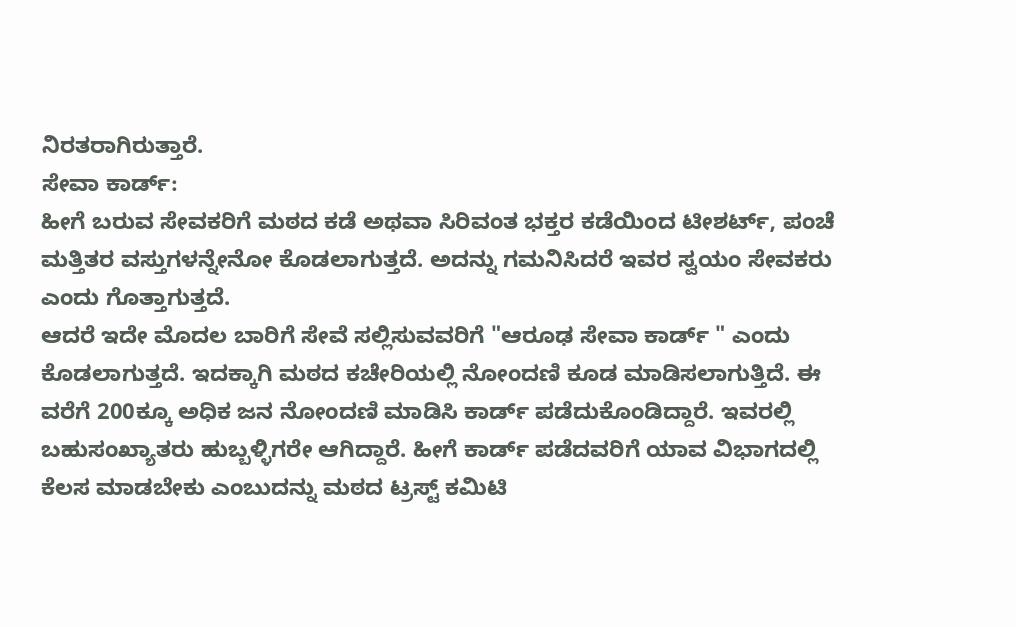ನಿರತರಾಗಿರುತ್ತಾರೆ.
ಸೇವಾ ಕಾರ್ಡ್:
ಹೀಗೆ ಬರುವ ಸೇವಕರಿಗೆ ಮಠದ ಕಡೆ ಅಥವಾ ಸಿರಿವಂತ ಭಕ್ತರ ಕಡೆಯಿಂದ ಟೀಶರ್ಟ್, ಪಂಚೆ ಮತ್ತಿತರ ವಸ್ತುಗಳನ್ನೇನೋ ಕೊಡಲಾಗುತ್ತದೆ. ಅದನ್ನು ಗಮನಿಸಿದರೆ ಇವರ ಸ್ವಯಂ ಸೇವಕರು ಎಂದು ಗೊತ್ತಾಗುತ್ತದೆ.
ಆದರೆ ಇದೇ ಮೊದಲ ಬಾರಿಗೆ ಸೇವೆ ಸಲ್ಲಿಸುವವರಿಗೆ "ಆರೂಢ ಸೇವಾ ಕಾರ್ಡ್ " ಎಂದು ಕೊಡಲಾಗುತ್ತದೆ. ಇದಕ್ಕಾಗಿ ಮಠದ ಕಚೇರಿಯಲ್ಲಿ ನೋಂದಣಿ ಕೂಡ ಮಾಡಿಸಲಾಗುತ್ತಿದೆ. ಈ ವರೆಗೆ 200ಕ್ಕೂ ಅಧಿಕ ಜನ ನೋಂದಣಿ ಮಾಡಿಸಿ ಕಾರ್ಡ್ ಪಡೆದುಕೊಂಡಿದ್ದಾರೆ. ಇವರಲ್ಲಿ ಬಹುಸಂಖ್ಯಾತರು ಹುಬ್ಬಳ್ಳಿಗರೇ ಆಗಿದ್ದಾರೆ. ಹೀಗೆ ಕಾರ್ಡ್ ಪಡೆದವರಿಗೆ ಯಾವ ವಿಭಾಗದಲ್ಲಿ ಕೆಲಸ ಮಾಡಬೇಕು ಎಂಬುದನ್ನು ಮಠದ ಟ್ರಸ್ಟ್ ಕಮಿಟಿ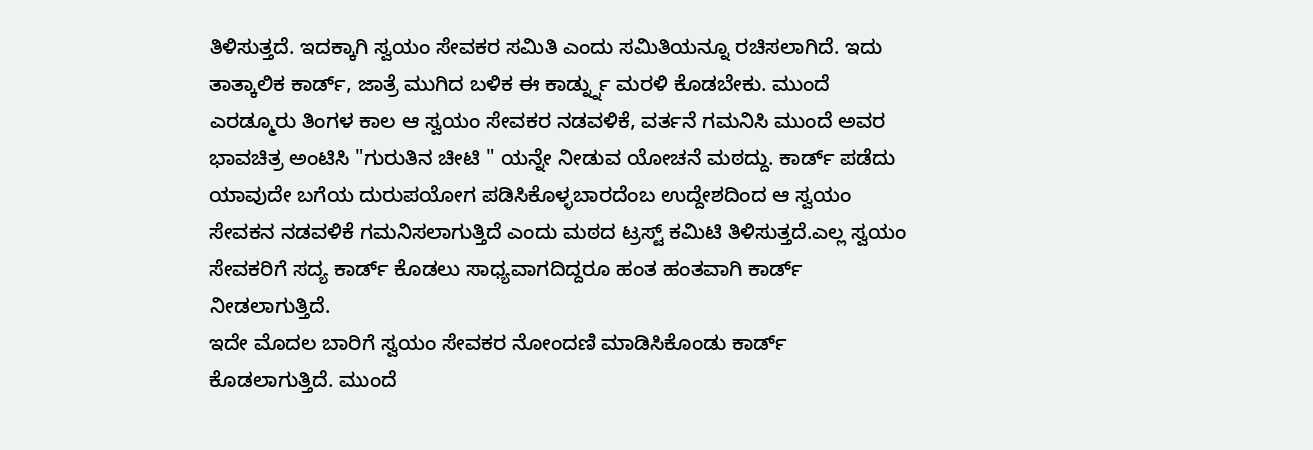ತಿಳಿಸುತ್ತದೆ. ಇದಕ್ಕಾಗಿ ಸ್ವಯಂ ಸೇವಕರ ಸಮಿತಿ ಎಂದು ಸಮಿತಿಯನ್ನೂ ರಚಿಸಲಾಗಿದೆ. ಇದು ತಾತ್ಕಾಲಿಕ ಕಾರ್ಡ್, ಜಾತ್ರೆ ಮುಗಿದ ಬಳಿಕ ಈ ಕಾರ್ಡ್ನ್ನು ಮರಳಿ ಕೊಡಬೇಕು. ಮುಂದೆ ಎರಡ್ಮೂರು ತಿಂಗಳ ಕಾಲ ಆ ಸ್ವಯಂ ಸೇವಕರ ನಡವಳಿಕೆ, ವರ್ತನೆ ಗಮನಿಸಿ ಮುಂದೆ ಅವರ ಭಾವಚಿತ್ರ ಅಂಟಿಸಿ "ಗುರುತಿನ ಚೀಟಿ " ಯನ್ನೇ ನೀಡುವ ಯೋಚನೆ ಮಠದ್ದು. ಕಾರ್ಡ್ ಪಡೆದು ಯಾವುದೇ ಬಗೆಯ ದುರುಪಯೋಗ ಪಡಿಸಿಕೊಳ್ಳಬಾರದೆಂಬ ಉದ್ದೇಶದಿಂದ ಆ ಸ್ವಯಂ ಸೇವಕನ ನಡವಳಿಕೆ ಗಮನಿಸಲಾಗುತ್ತಿದೆ ಎಂದು ಮಠದ ಟ್ರಸ್ಟ್ ಕಮಿಟಿ ತಿಳಿಸುತ್ತದೆ.ಎಲ್ಲ ಸ್ವಯಂ ಸೇವಕರಿಗೆ ಸದ್ಯ ಕಾರ್ಡ್ ಕೊಡಲು ಸಾಧ್ಯವಾಗದಿದ್ದರೂ ಹಂತ ಹಂತವಾಗಿ ಕಾರ್ಡ್ ನೀಡಲಾಗುತ್ತಿದೆ.
ಇದೇ ಮೊದಲ ಬಾರಿಗೆ ಸ್ವಯಂ ಸೇವಕರ ನೋಂದಣಿ ಮಾಡಿಸಿಕೊಂಡು ಕಾರ್ಡ್ ಕೊಡಲಾಗುತ್ತಿದೆ. ಮುಂದೆ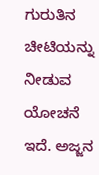ಗುರುತಿನ ಚೀಟಿಯನ್ನು ನೀಡುವ ಯೋಚನೆ ಇದೆ. ಅಜ್ಜನ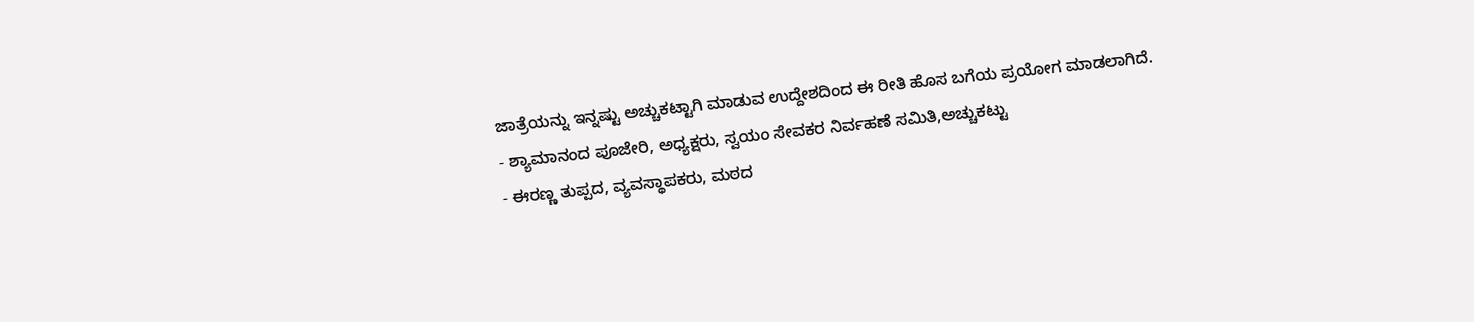ಜಾತ್ರೆಯನ್ನು ಇನ್ನಷ್ಟು ಅಚ್ಚುಕಟ್ಟಾಗಿ ಮಾಡುವ ಉದ್ದೇಶದಿಂದ ಈ ರೀತಿ ಹೊಸ ಬಗೆಯ ಪ್ರಯೋಗ ಮಾಡಲಾಗಿದೆ.
- ಶ್ಯಾಮಾನಂದ ಪೂಜೇರಿ, ಅಧ್ಯಕ್ಷರು, ಸ್ವಯಂ ಸೇವಕರ ನಿರ್ವಹಣೆ ಸಮಿತಿ,ಅಚ್ಚುಕಟ್ಟು
- ಈರಣ್ಣ ತುಪ್ಪದ, ವ್ಯವಸ್ಥಾಪಕರು, ಮಠದ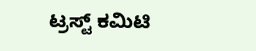ಟ್ರಸ್ಟ್ ಕಮಿಟಿ